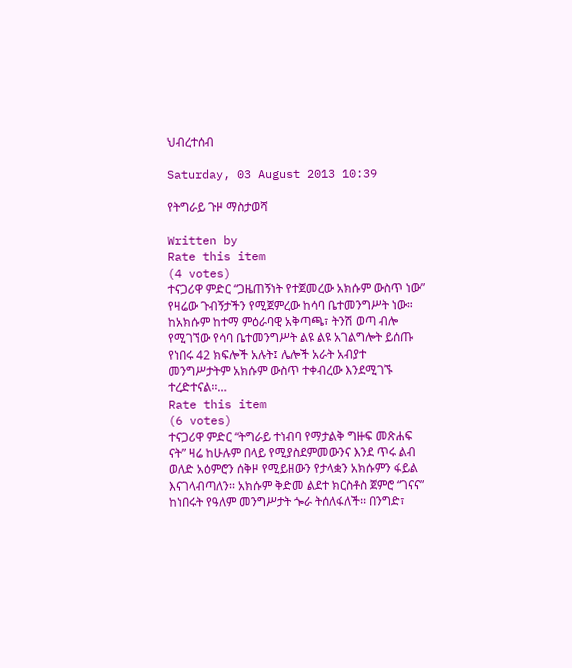ህብረተሰብ

Saturday, 03 August 2013 10:39

የትግራይ ጉዞ ማስታወሻ

Written by
Rate this item
(4 votes)
ተናጋሪዋ ምድር “ጋዜጠኝነት የተጀመረው አክሱም ውስጥ ነው” የዛሬው ጉብኝታችን የሚጀምረው ከሳባ ቤተመንግሥት ነው። ከአክሱም ከተማ ምዕራባዊ አቅጣጫ፣ ትንሽ ወጣ ብሎ የሚገኘው የሳባ ቤተመንግሥት ልዩ ልዩ አገልግሎት ይሰጡ የነበሩ 42 ክፍሎች አሉት፤ ሌሎች አራት አብያተ መንግሥታትም አክሱም ውስጥ ተቀብረው እንደሚገኙ ተረድተናል፡፡…
Rate this item
(6 votes)
ተናጋሪዋ ምድር “ትግራይ ተነብባ የማታልቅ ግዙፍ መጽሐፍ ናት” ዛሬ ከሁሉም በላይ የሚያስደምመውንና እንደ ጥሩ ልብ ወለድ አዕምሮን ሰቅዞ የሚይዘውን የታላቋን አክሱምን ፋይል እናገላብጣለን፡፡ አክሱም ቅድመ ልደተ ክርስቶስ ጀምሮ “ገናና” ከነበሩት የዓለም መንግሥታት ጐራ ትሰለፋለች፡፡ በንግድ፣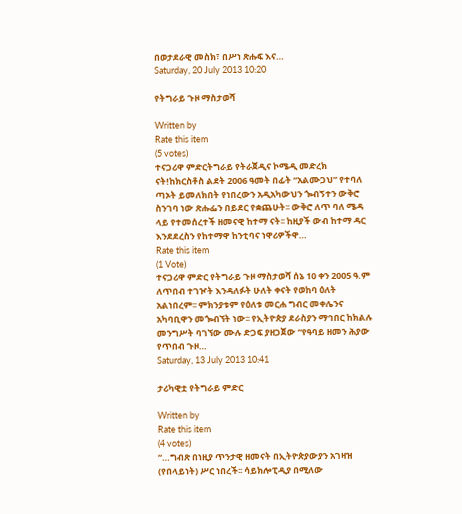በወታደራዊ መስክ፣ በሥነ ጽሑፍ እና…
Saturday, 20 July 2013 10:20

የትግራይ ጉዞ ማስታወሻ

Written by
Rate this item
(5 votes)
ተናጋሪዋ ምድርትግራይ የትራጀዲና ኮሜዲ መድረክ ናት!ከክርስቶስ ልደት 2006 ዓመት በፊት “አልሙጋህ” የተባለ ጣኦት ይመለክበት የነበረውን አዲአካውህን ጐብኝተን ውቅሮ ስንገባ ነው ጽሑፌን በይደር የቋጨሁት፡፡ ውቅሮ ለጥ ባለ ሜዳ ላይ የተመሰረተች ዘመናዊ ከተማ ናት፡፡ ከዚያች ውብ ከተማ ዳር እንደደረስን የከተማዋ ከንቲባና ነዋሪዎችዋ…
Rate this item
(1 Vote)
ተናጋሪዋ ምድር የትግራይ ጉዞ ማስታወሻ ሰኔ 10 ቀን 2005 ዓ.ም ለጥበብ ተገዦት እንዳለፉት ሁለት ቀናት የወከባ ዕለት አልነበረም፡፡ ምክንያቱም የዕለቱ መርሐ ግብር መቀሌንና አካባቢዋን መጐብኘት ነው፡፡ የኢትዮጵያ ደራስያን ማኅበር ከክልሉ መንግሥት ባገኘው ሙሉ ድጋፍ ያዘጋጀው “የዓባይ ዘመን ሕያው የጥበብ ጉዞ…
Saturday, 13 July 2013 10:41

ታሪካዊቷ የትግራይ ምድር

Written by
Rate this item
(4 votes)
“…ግብጽ በነዚያ ጥንታዊ ዘመናት በኢትዮጵያውያን አገዛዝ (የበላይነት) ሥር ነበረች፡፡ ሳይክሎፒዲያ በሚለው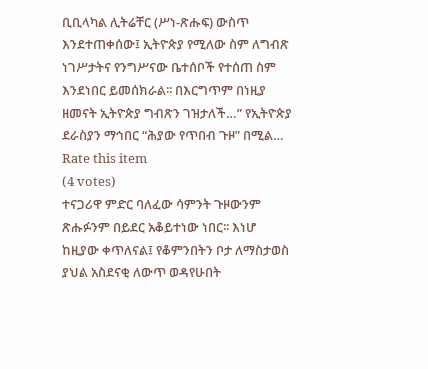ቢቢላካል ሊትሬቸር (ሥነ-ጽሑፍ) ውስጥ እንደተጠቀሰው፤ ኢትዮጵያ የሚለው ስም ለግብጽ ነገሥታትና የንግሥናው ቤተሰቦች የተሰጠ ስም እንደነበር ይመሰክራል፡፡ በእርግጥም በነዚያ ዘመናት ኢትዮጵያ ግብጽን ገዝታለች…” የኢትዮጵያ ደራስያን ማኅበር “ሕያው የጥበብ ጉዞ” በሚል…
Rate this item
(4 votes)
ተናጋሪዋ ምድር ባለፈው ሳምንት ጉዞውንም ጽሑፉንም በይደር አቆይተነው ነበር፡፡ እነሆ ከዚያው ቀጥለናል፤ የቆምንበትን ቦታ ለማስታወስ ያህል አስደናቂ ለውጥ ወዳየሁበት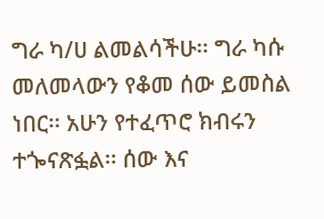ግራ ካ/ሀ ልመልሳችሁ፡፡ ግራ ካሱ መለመላውን የቆመ ሰው ይመስል ነበር፡፡ አሁን የተፈጥሮ ክብሩን ተጐናጽፏል፡፡ ሰው እና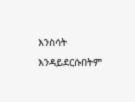እንስሳት እንዳይደርሱበትም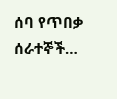ሰባ የጥበቃ ሰራተኞች…